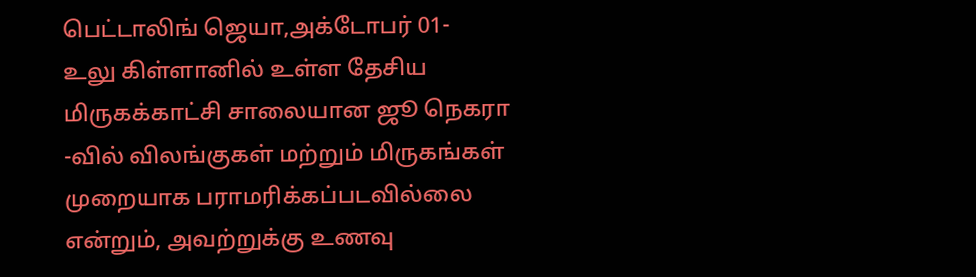பெட்டாலிங் ஜெயா,அக்டோபர் 01-
உலு கிள்ளானில் உள்ள தேசிய மிருகக்காட்சி சாலையான ஜூ நெகரா -வில் விலங்குகள் மற்றும் மிருகங்கள் முறையாக பராமரிக்கப்படவில்லை என்றும், அவற்றுக்கு உணவு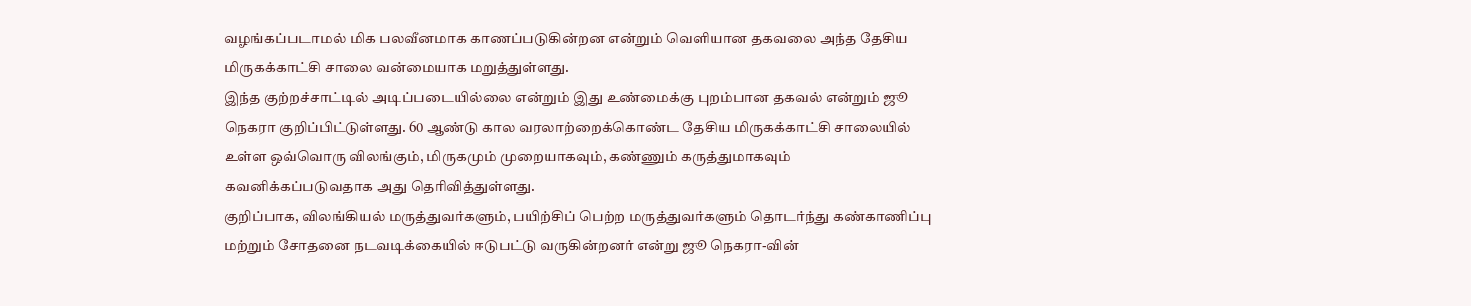வழங்கப்படாமல் மிக பலவீனமாக காணப்படுகின்றன என்றும் வெளியான தகவலை அந்த தேசிய மிருகக்காட்சி சாலை வன்மையாக மறுத்துள்ளது.
இந்த குற்றச்சாட்டில் அடிப்படையில்லை என்றும் இது உண்மைக்கு புறம்பான தகவல் என்றும் ஜூ நெகரா குறிப்பிட்டுள்ளது. 60 ஆண்டு கால வரலாற்றைக்கொண்ட தேசிய மிருகக்காட்சி சாலையில் உள்ள ஒவ்வொரு விலங்கும், மிருகமும் முறையாகவும், கண்ணும் கருத்துமாகவும் கவனிக்கப்படுவதாக அது தெரிவித்துள்ளது.
குறிப்பாக, விலங்கியல் மருத்துவர்களும், பயிற்சிப் பெற்ற மருத்துவர்களும் தொடர்ந்து கண்காணிப்பு மற்றும் சோதனை நடவடிக்கையில் ஈடுபட்டு வருகின்றனர் என்று ஜூ நெகரா-வின்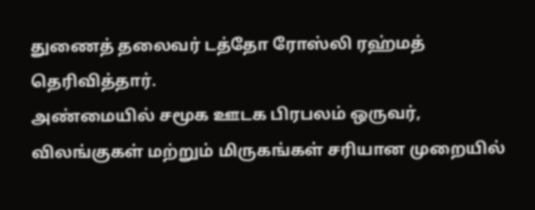துணைத் தலைவர் டத்தோ ரோஸ்லி ரஹ்மத் தெரிவித்தார்.
அண்மையில் சமூக ஊடக பிரபலம் ஒருவர், விலங்குகள் மற்றும் மிருகங்கள் சரியான முறையில்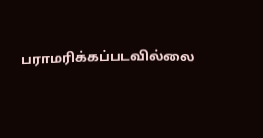பராமரிக்கப்படவில்லை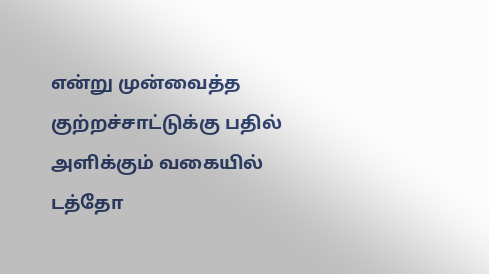என்று முன்வைத்த குற்றச்சாட்டுக்கு பதில் அளிக்கும் வகையில் டத்தோ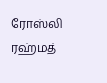ரோஸ்லி ரஹ்மத்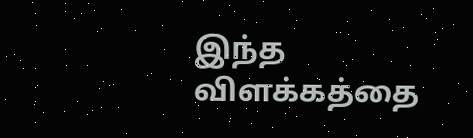இந்த விளக்கத்தை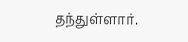தந்துள்ளார்.